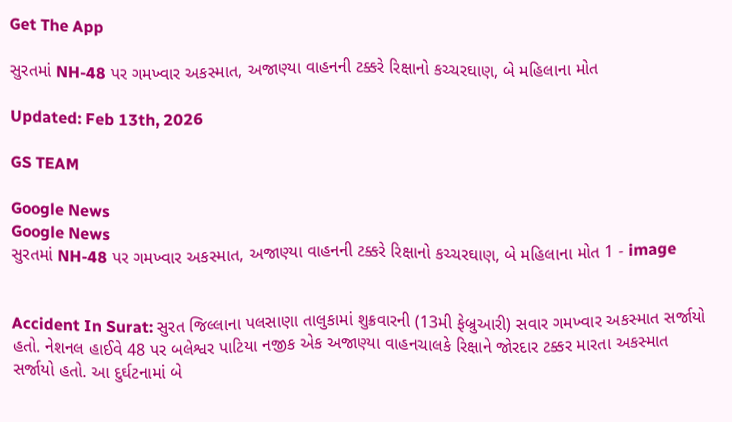Get The App

સુરતમાં NH-48 પર ગમખ્વાર અકસ્માત, અજાણ્યા વાહનની ટક્કરે રિક્ષાનો કચ્ચરઘાણ, બે મહિલાના મોત

Updated: Feb 13th, 2026

GS TEAM

Google News
Google News
સુરતમાં NH-48 પર ગમખ્વાર અકસ્માત, અજાણ્યા વાહનની ટક્કરે રિક્ષાનો કચ્ચરઘાણ, બે મહિલાના મોત 1 - image


Accident In Surat: સુરત જિલ્લાના પલસાણા તાલુકામાં શુક્રવારની (13મી ફેબ્રુઆરી) સવાર ગમખ્વાર અકસ્માત સર્જાયો હતો. નેશનલ હાઈવે 48 પર બલેશ્વર પાટિયા નજીક એક અજાણ્યા વાહનચાલકે રિક્ષાને જોરદાર ટક્કર મારતા અકસ્માત સર્જાયો હતો. આ દુર્ઘટનામાં બે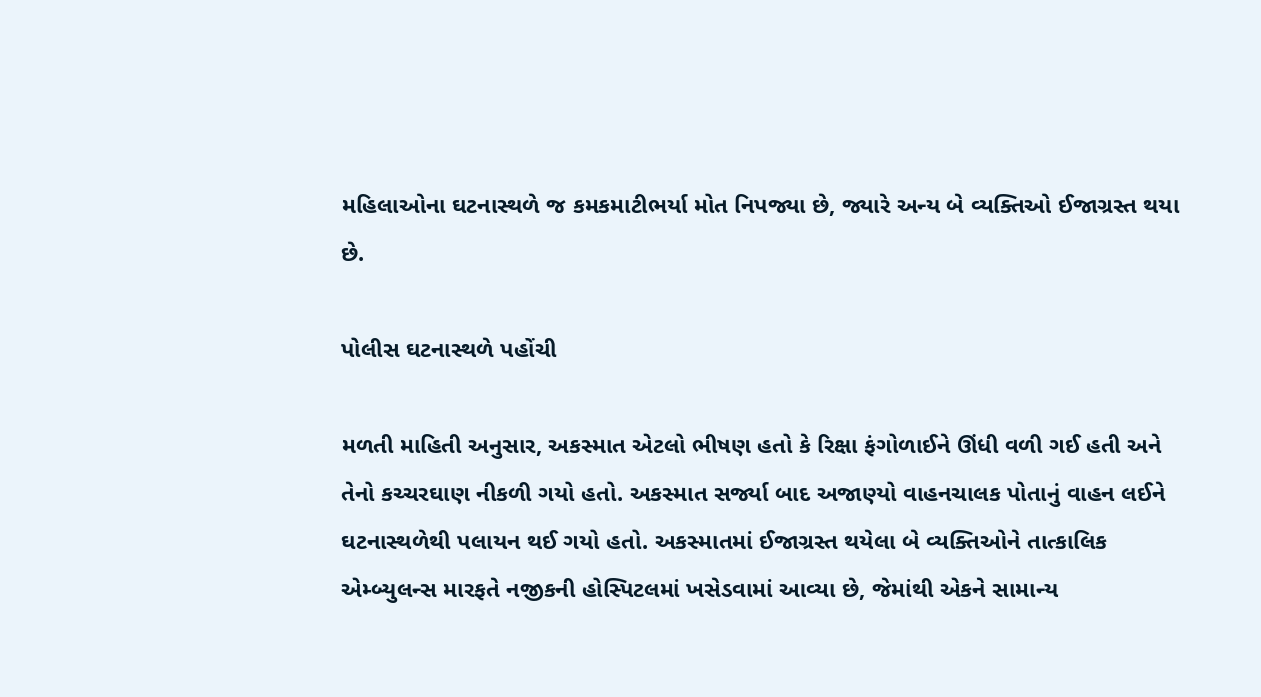મહિલાઓના ઘટનાસ્થળે જ કમકમાટીભર્યા મોત નિપજ્યા છે, જ્યારે અન્ય બે વ્યક્તિઓ ઈજાગ્રસ્ત થયા છે.

પોલીસ ઘટનાસ્થળે પહોંચી

મળતી માહિતી અનુસાર, અકસ્માત એટલો ભીષણ હતો કે રિક્ષા ફંગોળાઈને ઊંધી વળી ગઈ હતી અને તેનો કચ્ચરઘાણ નીકળી ગયો હતો. અકસ્માત સર્જ્યા બાદ અજાણ્યો વાહનચાલક પોતાનું વાહન લઈને ઘટનાસ્થળેથી પલાયન થઈ ગયો હતો. અકસ્માતમાં ઈજાગ્રસ્ત થયેલા બે વ્યક્તિઓને તાત્કાલિક એમ્બ્યુલન્સ મારફતે નજીકની હોસ્પિટલમાં ખસેડવામાં આવ્યા છે, જેમાંથી એકને સામાન્ય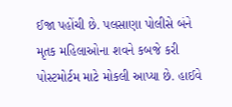ઈજા પહોંચી છે. પલસાણા પોલીસે બંને મૃતક મહિલાઓના શવને કબજે કરી પોસ્ટમોર્ટમ માટે મોકલી આપ્યા છે. હાઈવે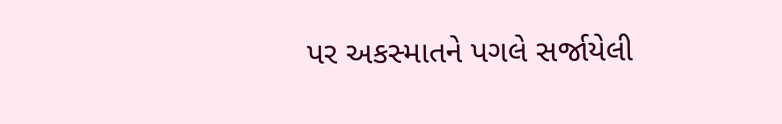પર અકસ્માતને પગલે સર્જાયેલી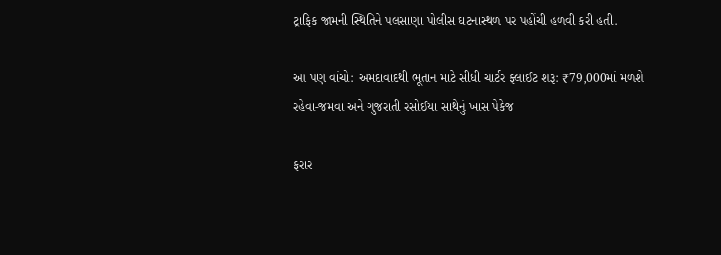ટ્રાફિક જામની સ્થિતિને પલસાણા પોલીસ ઘટનાસ્થળ પર પહોંચી હળવી કરી હતી.

આ પણ વાંચો: અમદાવાદથી ભૂતાન માટે સીધી ચાર્ટર ફ્લાઈટ શરૂ: ₹79,000માં મળશે રહેવા-જમવા અને ગુજરાતી રસોઈયા સાથેનું ખાસ પેકેજ

ફરાર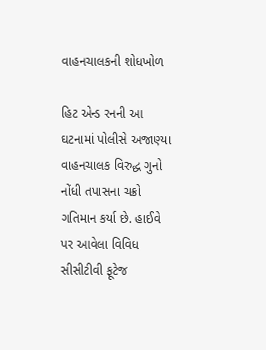વાહનચાલકની શોધખોળ

હિટ એન્ડ રનની આ ઘટનામાં પોલીસે અજાણ્યા વાહનચાલક વિરુદ્ધ ગુનો નોંધી તપાસના ચક્રો ગતિમાન કર્યા છે. હાઈવે પર આવેલા વિવિધ સીસીટીવી ફૂટેજ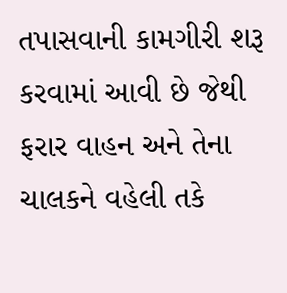તપાસવાની કામગીરી શરૂ કરવામાં આવી છે જેથી ફરાર વાહન અને તેના ચાલકને વહેલી તકે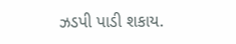ઝડપી પાડી શકાય.